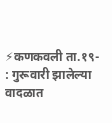⚡कणकवली ता.१९- : गुरूवारी झालेल्या वादळात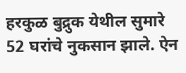हरकुळ बुद्रुक येथील सुमारे 52 घरांचे नुकसान झाले. ऐन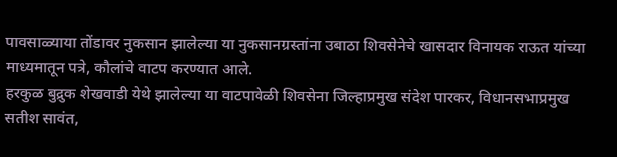पावसाळ्याया तोंडावर नुकसान झालेल्या या नुकसानग्रस्तांना उबाठा शिवसेनेचे खासदार विनायक राऊत यांच्या माध्यमातून पत्रे, कौलांचे वाटप करण्यात आले.
हरकुळ बुद्रुक शेखवाडी येथे झालेल्या या वाटपावेळी शिवसेना जिल्हाप्रमुख संदेश पारकर, विधानसभाप्रमुख सतीश सावंत,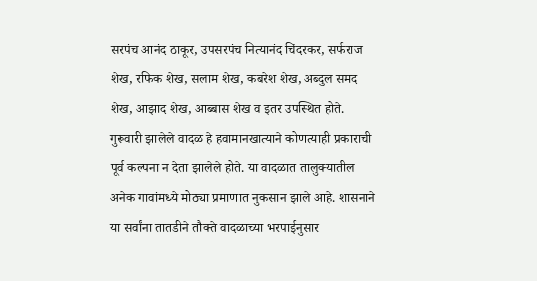सरपंच आनंद ठाकूर, उपसरपंच नित्यानंद चिंदरकर, सर्फराज शेख, रफिक शेख, सलाम शेख, कबरेश शेख, अब्दुल समद शेख, आझाद शेख, आब्बास शेख व इतर उपस्थित होते.
गुरूवारी झालेले वादळ हे हवामानखात्याने कोणत्याही प्रकाराची पूर्व कल्पना न देता झालेले होते. या वादळात तालुक्यातील अनेक गावांमध्ये मोठ्या प्रमाणात नुकसान झाले आहे. शासनाने या सर्वांना तातडीने तौक्ते वादळाच्या भरपाईनुसार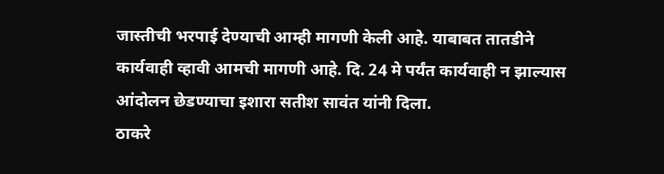जास्तीची भरपाई देण्याची आम्ही मागणी केली आहे. याबाबत तातडीने कार्यवाही व्हावी आमची मागणी आहे. दि. 24 मे पर्यंत कार्यवाही न झाल्यास आंदोलन छेडण्याचा इशारा सतीश सावंत यांनी दिला.
ठाकरे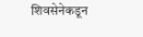शिवसेनेकडून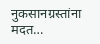नुकसानग्रस्तांना मदत…